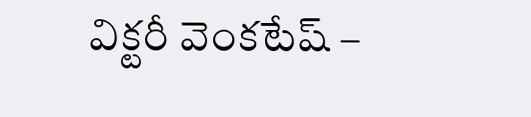విక్టరీ వెంకటేష్ –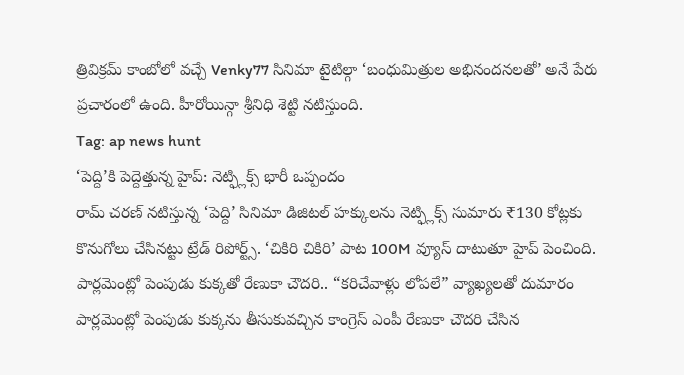త్రివిక్రమ్ కాంబోలో వచ్చే Venky77 సినిమా టైటిల్గా ‘బంధుమిత్రుల అభినందనలతో’ అనే పేరు ప్రచారంలో ఉంది. హీరోయిన్గా శ్రీనిధి శెట్టి నటిస్తుంది.
Tag: ap news hunt
‘పెద్ది’కి పెద్దెత్తున్న హైప్: నెట్ఫ్లిక్స్ భారీ ఒప్పందం
రామ్ చరణ్ నటిస్తున్న ‘పెద్ది’ సినిమా డిజిటల్ హక్కులను నెట్ఫ్లిక్స్ సుమారు ₹130 కోట్లకు కొనుగోలు చేసినట్టు ట్రేడ్ రిపోర్ట్స్. ‘చికిరి చికిరి’ పాట 100M వ్యూస్ దాటుతూ హైప్ పెంచింది.
పార్లమెంట్లో పెంపుడు కుక్కతో రేణుకా చౌదరి.. “కరిచేవాళ్లు లోపలే” వ్యాఖ్యలతో దుమారం
పార్లమెంట్లో పెంపుడు కుక్కను తీసుకువచ్చిన కాంగ్రెస్ ఎంపీ రేణుకా చౌదరి చేసిన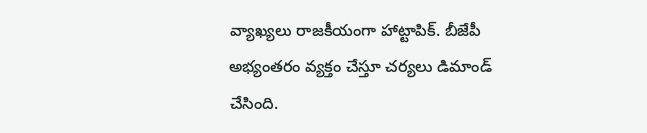వ్యాఖ్యలు రాజకీయంగా హాట్టాపిక్. బీజేపీ అభ్యంతరం వ్యక్తం చేస్తూ చర్యలు డిమాండ్ చేసింది.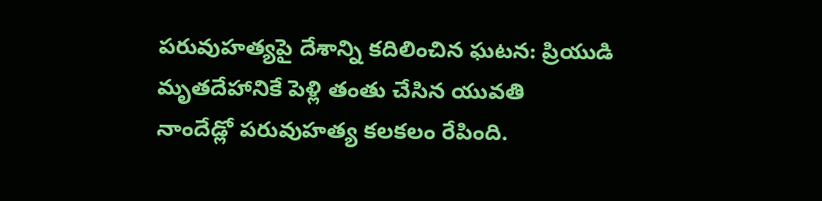పరువుహత్యపై దేశాన్ని కదిలించిన ఘటన: ప్రియుడి మృతదేహానికే పెళ్లి తంతు చేసిన యువతి
నాందేడ్లో పరువుహత్య కలకలం రేపింది.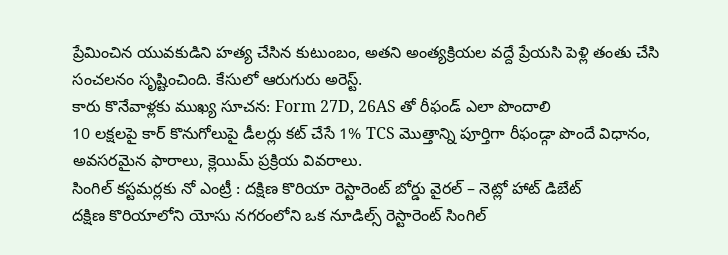ప్రేమించిన యువకుడిని హత్య చేసిన కుటుంబం, అతని అంత్యక్రియల వద్దే ప్రేయసి పెళ్లి తంతు చేసి సంచలనం సృష్టించింది. కేసులో ఆరుగురు అరెస్ట్.
కారు కొనేవాళ్లకు ముఖ్య సూచన: Form 27D, 26AS తో రీఫండ్ ఎలా పొందాలి
10 లక్షలపై కార్ కొనుగోలుపై డీలర్లు కట్ చేసే 1% TCS మొత్తాన్ని పూర్తిగా రీఫండ్గా పొందే విధానం, అవసరమైన ఫారాలు, క్లెయిమ్ ప్రక్రియ వివరాలు.
సింగిల్ కస్టమర్లకు నో ఎంట్రీ : దక్షిణ కొరియా రెస్టారెంట్ బోర్డు వైరల్ – నెట్లో హాట్ డిబేట్
దక్షిణ కొరియాలోని యోసు నగరంలోని ఒక నూడిల్స్ రెస్టారెంట్ సింగిల్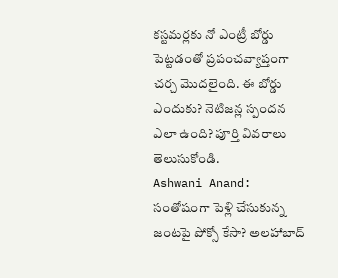కస్టమర్లకు నో ఎంట్రీ బోర్డు పెట్టడంతో ప్రపంచవ్యాప్తంగా చర్చ మొదలైంది. ఈ బోర్డు ఎందుకు? నెటిజన్ల స్పందన ఎలా ఉంది? పూర్తి వివరాలు తెలుసుకోండి.
Ashwani Anand: సంతోషంగా పెళ్లి చేసుకున్న జంటపై పోక్సో కేసా? అలహాబాద్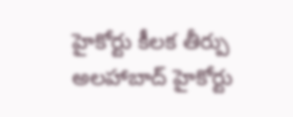హైకోర్టు కీలక తీర్పు
అలహాబాద్ హైకోర్టు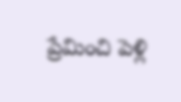ప్రేమించి పెళ్లి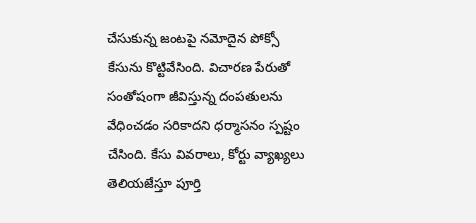చేసుకున్న జంటపై నమోదైన పోక్సో కేసును కొట్టివేసింది. విచారణ పేరుతో సంతోషంగా జీవిస్తున్న దంపతులను వేధించడం సరికాదని ధర్మాసనం స్పష్టం చేసింది. కేసు వివరాలు, కోర్టు వ్యాఖ్యలు తెలియజేస్తూ పూర్తి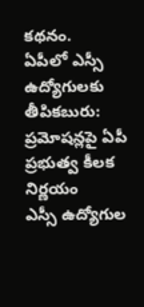కథనం.
ఏపీలో ఎస్సీ ఉద్యోగులకు తీపికబురు: ప్రమోషన్లపై ఏపీ ప్రభుత్వ కీలక నిర్ణయం
ఎస్సీ ఉద్యోగుల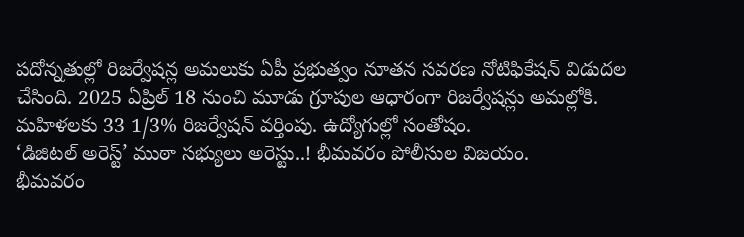పదోన్నతుల్లో రిజర్వేషన్ల అమలుకు ఏపీ ప్రభుత్వం నూతన సవరణ నోటిఫికేషన్ విడుదల చేసింది. 2025 ఏప్రిల్ 18 నుంచి మూడు గ్రూపుల ఆధారంగా రిజర్వేషన్లు అమల్లోకి. మహిళలకు 33 1/3% రిజర్వేషన్ వర్తింపు. ఉద్యోగుల్లో సంతోషం.
‘డిజిటల్ అరెస్ట్’ ముఠా సభ్యులు అరెస్టు..! భీమవరం పోలీసుల విజయం.
భీమవరం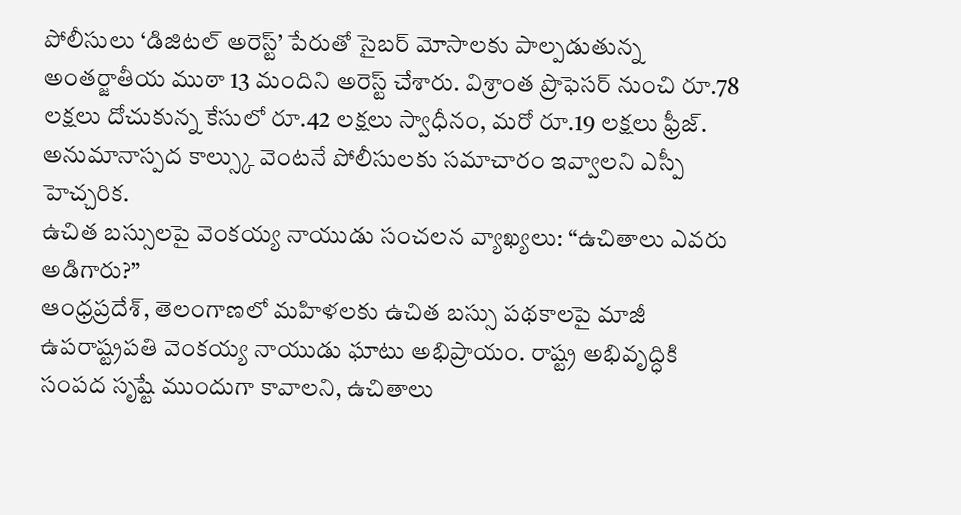పోలీసులు ‘డిజిటల్ అరెస్ట్’ పేరుతో సైబర్ మోసాలకు పాల్పడుతున్న అంతర్జాతీయ ముఠా 13 మందిని అరెస్ట్ చేశారు. విశ్రాంత ప్రొఫెసర్ నుంచి రూ.78 లక్షలు దోచుకున్న కేసులో రూ.42 లక్షలు స్వాధీనం, మరో రూ.19 లక్షలు ఫ్రీజ్. అనుమానాస్పద కాల్స్కు వెంటనే పోలీసులకు సమాచారం ఇవ్వాలని ఎస్పీ హెచ్చరిక.
ఉచిత బస్సులపై వెంకయ్య నాయుడు సంచలన వ్యాఖ్యలు: “ఉచితాలు ఎవరు అడిగారు?”
ఆంధ్రప్రదేశ్, తెలంగాణలో మహిళలకు ఉచిత బస్సు పథకాలపై మాజీ ఉపరాష్ట్రపతి వెంకయ్య నాయుడు ఘాటు అభిప్రాయం. రాష్ట్ర అభివృద్ధికి సంపద సృష్టే ముందుగా కావాలని, ఉచితాలు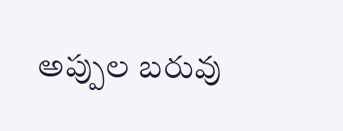అప్పుల బరువు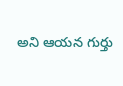అని ఆయన గుర్తు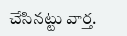చేసినట్టు వార్త.